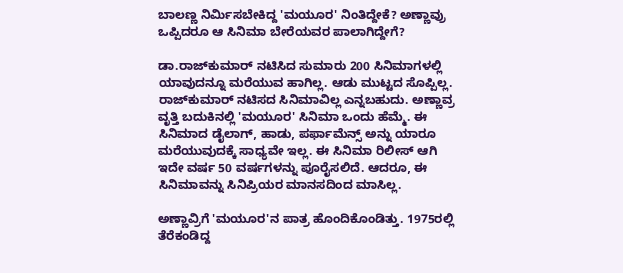ಬಾಲಣ್ಣ ನಿರ್ಮಿಸಬೇಕಿದ್ದ 'ಮಯೂರ' ನಿಂತಿದ್ದೇಕೆ? ಅಣ್ಣಾವ್ರು ಒಪ್ಪಿದರೂ ಆ ಸಿನಿಮಾ ಬೇರೆಯವರ ಪಾಲಾಗಿದ್ದೇಗೆ?

ಡಾ.ರಾಜ್‌ಕುಮಾರ್ ನಟಿಸಿದ ಸುಮಾರು 200 ಸಿನಿಮಾಗಳಲ್ಲಿ ಯಾವುದನ್ನೂ ಮರೆಯುವ ಹಾಗಿಲ್ಲ. ಆಡು ಮುಟ್ಟದ ಸೊಪ್ಪಿಲ್ಲ. ರಾಜ್‌ಕುಮಾರ್ ನಟಿಸದ ಸಿನಿಮಾವಿಲ್ಲ ಎನ್ನಬಹುದು. ಅಣ್ಣಾವ್ರ ವೃತ್ತಿ ಬದುಕಿನಲ್ಲಿ 'ಮಯೂರ' ಸಿನಿಮಾ ಒಂದು ಹೆಮ್ಮೆ. ಈ ಸಿನಿಮಾದ ಡೈಲಾಗ್, ಹಾಡು, ಪರ್ಫಾಮೆನ್ಸ್ ಅನ್ನು ಯಾರೂ ಮರೆಯುವುದಕ್ಕೆ ಸಾಧ್ಯವೇ ಇಲ್ಲ. ಈ ಸಿನಿಮಾ ರಿಲೀಸ್ ಆಗಿ ಇದೇ ವರ್ಷ 50 ವರ್ಷಗಳನ್ನು ಪೂರೈಸಲಿದೆ. ಆದರೂ, ಈ ಸಿನಿಮಾವನ್ನು ಸಿನಿಪ್ರಿಯರ ಮಾನಸದಿಂದ ಮಾಸಿಲ್ಲ.

ಅಣ್ಣಾವ್ರಿಗೆ 'ಮಯೂರ'ನ ಪಾತ್ರ ಹೊಂದಿಕೊಂಡಿತ್ತು. 1975ರಲ್ಲಿ ತೆರೆಕಂಡಿದ್ದ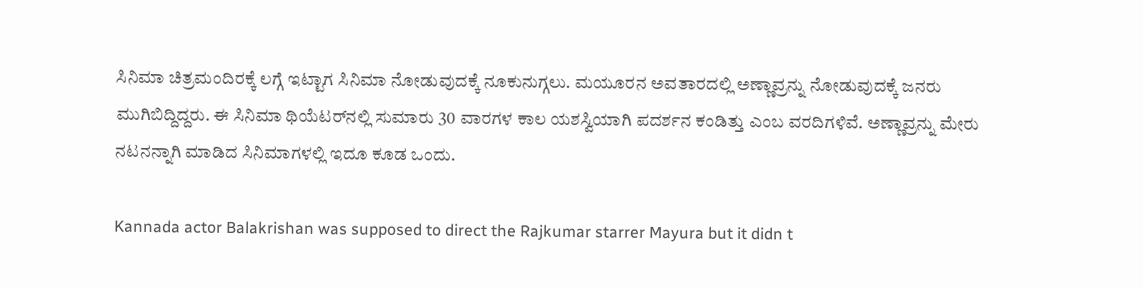ಸಿನಿಮಾ ಚಿತ್ರಮಂದಿರಕ್ಕೆ ಲಗ್ಗೆ ಇಟ್ಟಾಗ ಸಿನಿಮಾ ನೋಡುವುದಕ್ಕೆ ನೂಕುನುಗ್ಗಲು. ಮಯೂರನ ಅವತಾರದಲ್ಲಿ ಅಣ್ಣಾವ್ರನ್ನು ನೋಡುವುದಕ್ಕೆ ಜನರು ಮುಗಿಬಿದ್ದಿದ್ದರು. ಈ ಸಿನಿಮಾ ಥಿಯೆಟರ್‌ನಲ್ಲಿ ಸುಮಾರು 30 ವಾರಗಳ ಕಾಲ ಯಶಸ್ವಿಯಾಗಿ ಪದರ್ಶನ ಕಂಡಿತ್ತು ಎಂಬ ವರದಿಗಳಿವೆ. ಅಣ್ಣಾವ್ರನ್ನು ಮೇರು ನಟನನ್ನಾಗಿ ಮಾಡಿದ ಸಿನಿಮಾಗಳಲ್ಲಿ ಇದೂ ಕೂಡ ಒಂದು.

Kannada actor Balakrishan was supposed to direct the Rajkumar starrer Mayura but it didn t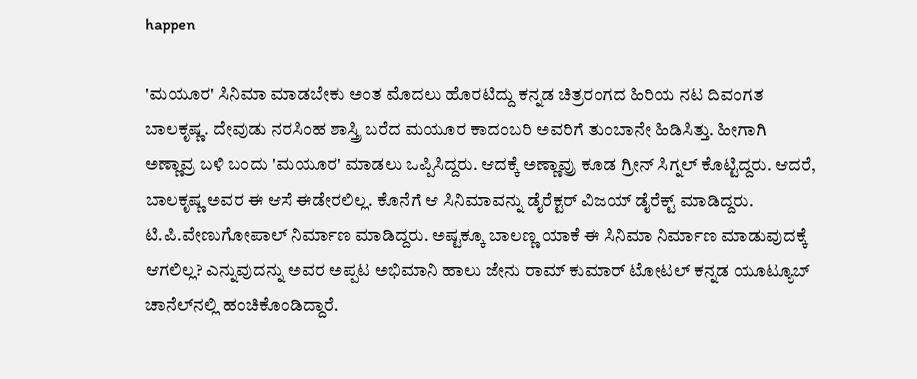happen

'ಮಯೂರ' ಸಿನಿಮಾ ಮಾಡಬೇಕು ಅಂತ ಮೊದಲು ಹೊರಟಿದ್ದು ಕನ್ನಡ ಚಿತ್ರರಂಗದ ಹಿರಿಯ ನಟ ದಿವಂಗತ ಬಾಲಕೃಷ್ಣ. ದೇವುಡು ನರಸಿಂಹ ಶಾಸ್ತ್ರಿ ಬರೆದ ಮಯೂರ ಕಾದಂಬರಿ ಅವರಿಗೆ ತುಂಬಾನೇ ಹಿಡಿಸಿತ್ತು. ಹೀಗಾಗಿ ಅಣ್ಣಾವ್ರ ಬಳಿ ಬಂದು 'ಮಯೂರ' ಮಾಡಲು ಒಪ್ಪಿಸಿದ್ದರು. ಆದಕ್ಕೆ ಅಣ್ಣಾವ್ರು ಕೂಡ ಗ್ರೀನ್ ಸಿಗ್ನಲ್ ಕೊಟ್ಟಿದ್ದರು. ಆದರೆ, ಬಾಲಕೃಷ್ಣ ಅವರ ಈ ಆಸೆ ಈಡೇರಲಿಲ್ಲ. ಕೊನೆಗೆ ಆ ಸಿನಿಮಾವನ್ನು ಡೈರೆಕ್ಟರ್ ವಿಜಯ್ ಡೈರೆಕ್ಟ್ ಮಾಡಿದ್ದರು. ಟಿ.ಪಿ.ವೇಣುಗೋಪಾಲ್ ನಿರ್ಮಾಣ ಮಾಡಿದ್ದರು. ಅಷ್ಟಕ್ಕೂ ಬಾಲಣ್ಣ ಯಾಕೆ ಈ ಸಿನಿಮಾ ನಿರ್ಮಾಣ ಮಾಡುವುದಕ್ಕೆ ಆಗಲಿಲ್ಲ? ಎನ್ನುವುದನ್ನು ಅವರ ಅಪ್ಪಟ ಅಭಿಮಾನಿ ಹಾಲು ಜೇನು ರಾಮ್‌ ಕುಮಾರ್ ಟೋಟಲ್ ಕನ್ನಡ ಯೂಟ್ಯೂಬ್ ಚಾನೆಲ್‌ನಲ್ಲಿ ಹಂಚಿಕೊಂಡಿದ್ದಾರೆ.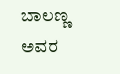ಬಾಲಣ್ಣ ಅವರ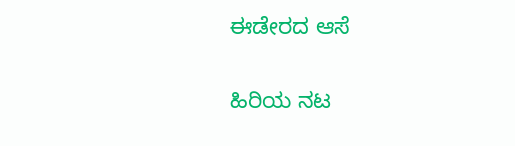ಈಡೇರದ ಆಸೆ

ಹಿರಿಯ ನಟ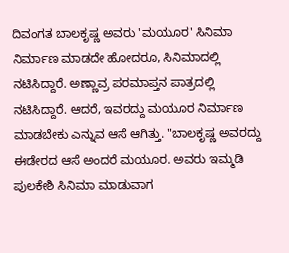ದಿವಂಗತ ಬಾಲಕೃಷ್ಣ ಅವರು 'ಮಯೂರ' ಸಿನಿಮಾ ನಿರ್ಮಾಣ ಮಾಡದೇ ಹೋದರೂ, ಸಿನಿಮಾದಲ್ಲಿ ನಟಿಸಿದ್ದಾರೆ. ಅಣ್ಣಾವ್ರ ಪರಮಾಪ್ತನ ಪಾತ್ರದಲ್ಲಿ ನಟಿಸಿದ್ದಾರೆ. ಆದರೆ, ಇವರದ್ದು ಮಯೂರ ನಿರ್ಮಾಣ ಮಾಡಬೇಕು ಎನ್ನುವ ಆಸೆ ಆಗಿತ್ತು. "ಬಾಲಕೃಷ್ಣ ಅವರದ್ದು ಈಡೇರದ ಆಸೆ ಅಂದರೆ ಮಯೂರ. ಅವರು ಇಮ್ಮಡಿ ಪುಲಕೇಶಿ ಸಿನಿಮಾ ಮಾಡುವಾಗ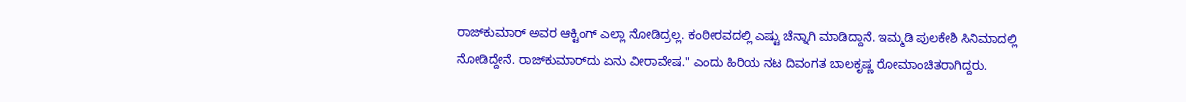ರಾಜ್‌ಕುಮಾರ್ ಅವರ ಆಕ್ಟಿಂಗ್ ಎಲ್ಲಾ ನೋಡಿದ್ರಲ್ಲ. ಕಂಠೀರವದಲ್ಲಿ ಎಷ್ಟು ಚೆನ್ನಾಗಿ ಮಾಡಿದ್ದಾನೆ. ಇಮ್ಮಡಿ ಪುಲಕೇಶಿ ಸಿನಿಮಾದಲ್ಲಿ ನೋಡಿದ್ದೇನೆ. ರಾಜ್‌ಕುಮಾರ್‌ದು ಏನು ವೀರಾವೇಷ." ಎಂದು ಹಿರಿಯ ನಟ ದಿವಂಗತ ಬಾಲಕೃಷ್ಣ ರೋಮಾಂಚಿತರಾಗಿದ್ದರು.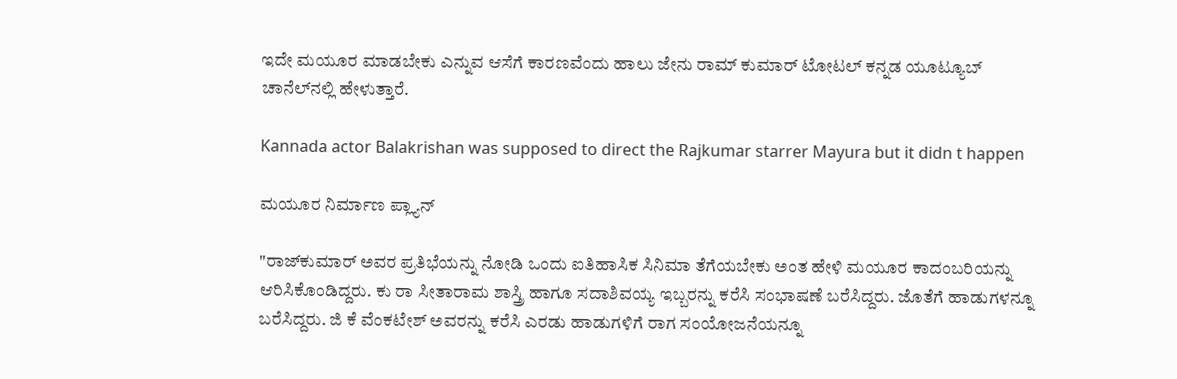ಇದೇ ಮಯೂರ ಮಾಡಬೇಕು ಎನ್ನುವ ಆಸೆಗೆ ಕಾರಣವೆಂದು ಹಾಲು ಜೇನು ರಾಮ್ ಕುಮಾರ್ ಟೋಟಲ್ ಕನ್ನಡ ಯೂಟ್ಯೂಬ್ ಚಾನೆಲ್‌ನಲ್ಲಿ ಹೇಳುತ್ತಾರೆ.

Kannada actor Balakrishan was supposed to direct the Rajkumar starrer Mayura but it didn t happen

ಮಯೂರ ನಿರ್ಮಾಣ ಪ್ಲ್ಯಾನ್

"ರಾಜ್‌ಕುಮಾರ್ ಅವರ ಪ್ರತಿಭೆಯನ್ನು ನೋಡಿ ಒಂದು ಐತಿಹಾಸಿಕ ಸಿನಿಮಾ ತೆಗೆಯಬೇಕು ಅಂತ ಹೇಳಿ ಮಯೂರ ಕಾದಂಬರಿಯನ್ನು ಆರಿಸಿಕೊಂಡಿದ್ದರು. ಕು ರಾ ಸೀತಾರಾಮ ಶಾಸ್ತ್ರಿ ಹಾಗೂ ಸದಾಶಿವಯ್ಯ ಇಬ್ಬರನ್ನು ಕರೆಸಿ ಸಂಭಾಷಣೆ ಬರೆಸಿದ್ದರು. ಜೊತೆಗೆ ಹಾಡುಗಳನ್ನೂ ಬರೆಸಿದ್ದರು. ಜಿ ಕೆ ವೆಂಕಟೇಶ್ ಅವರನ್ನು ಕರೆಸಿ ಎರಡು ಹಾಡುಗಳಿಗೆ ರಾಗ ಸಂಯೋಜನೆಯನ್ನೂ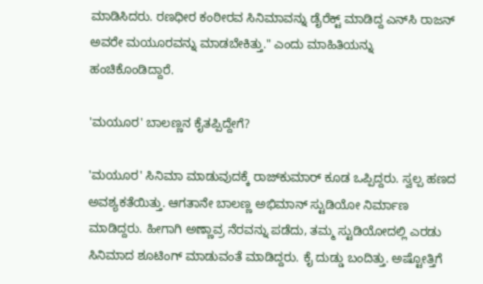ಮಾಡಿಸಿದರು. ರಣಧೀರ ಕಂಠೀರವ ಸಿನಿಮಾವನ್ನು ಡೈರೆಕ್ಟ್ ಮಾಡಿದ್ದ ಎನ್‌ಸಿ ರಾಜನ್ ಅವರೇ ಮಯೂರವನ್ನು ಮಾಡಬೇಕಿತ್ತು." ಎಂದು ಮಾಹಿತಿಯನ್ನು ಹಂಚಿಕೊಂಡಿದ್ದಾರೆ.

'ಮಯೂರ' ಬಾಲಣ್ಣನ ಕೈತಪ್ಪಿದ್ದೇಗೆ?

'ಮಯೂರ' ಸಿನಿಮಾ ಮಾಡುವುದಕ್ಕೆ ರಾಜ್‌ಕುಮಾರ್ ಕೂಡ ಒಪ್ಪಿದ್ದರು. ಸ್ವಲ್ಪ ಹಣದ ಅವಶ್ಯಕತೆಯಿತ್ತು. ಆಗತಾನೇ ಬಾಲಣ್ಣ ಅಭಿಮಾನ್ ಸ್ಟುಡಿಯೋ ನಿರ್ಮಾಣ ಮಾಡಿದ್ದರು. ಹೀಗಾಗಿ ಅಣ್ಣಾವ್ರ ನೆರವನ್ನು ಪಡೆದು, ತಮ್ಮ ಸ್ಟುಡಿಯೋದಲ್ಲಿ ಎರಡು ಸಿನಿಮಾದ ಶೂಟಿಂಗ್ ಮಾಡುವಂತೆ ಮಾಡಿದ್ದರು. ಕೈ ದುಡ್ಡು ಬಂದಿತ್ತು. ಅಷ್ಟೋತ್ತಿಗೆ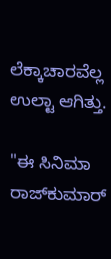ಲೆಕ್ಕಾಚಾರವೆಲ್ಲ ಉಲ್ಟಾ ಆಗಿತ್ತು.

"ಈ ಸಿನಿಮಾ ರಾಜ್‌ಕುಮಾರ್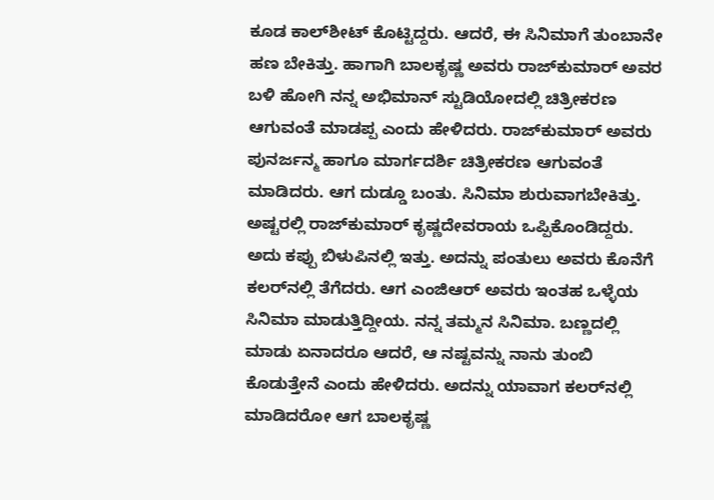ಕೂಡ ಕಾಲ್‌ಶೀಟ್ ಕೊಟ್ಟಿದ್ದರು. ಆದರೆ, ಈ ಸಿನಿಮಾಗೆ ತುಂಬಾನೇ ಹಣ ಬೇಕಿತ್ತು. ಹಾಗಾಗಿ ಬಾಲಕೃಷ್ಣ ಅವರು ರಾಜ್‌ಕುಮಾರ್ ಅವರ ಬಳಿ ಹೋಗಿ ನನ್ನ ಅಭಿಮಾನ್ ಸ್ಟುಡಿಯೋದಲ್ಲಿ ಚಿತ್ರೀಕರಣ ಆಗುವಂತೆ ಮಾಡಪ್ಪ ಎಂದು ಹೇಳಿದರು. ರಾಜ್‌ಕುಮಾರ್ ಅವರು ಪುನರ್ಜನ್ಮ ಹಾಗೂ ಮಾರ್ಗದರ್ಶಿ ಚಿತ್ರೀಕರಣ ಆಗುವಂತೆ ಮಾಡಿದರು. ಆಗ ದುಡ್ಡೂ ಬಂತು. ಸಿನಿಮಾ ಶುರುವಾಗಬೇಕಿತ್ತು. ಅಷ್ಟರಲ್ಲಿ ರಾಜ್‌ಕುಮಾರ್‌ ಕೃಷ್ಣದೇವರಾಯ ಒಪ್ಪಿಕೊಂಡಿದ್ದರು. ಅದು ಕಪ್ಪು ಬಿಳುಪಿನಲ್ಲಿ ಇತ್ತು. ಅದನ್ನು ಪಂತುಲು ಅವರು ಕೊನೆಗೆ ಕಲರ್‌ನಲ್ಲಿ ತೆಗೆದರು. ಆಗ ಎಂಜಿಆರ್ ಅವರು ಇಂತಹ ಒಳ್ಳೆಯ ಸಿನಿಮಾ ಮಾಡುತ್ತಿದ್ದೀಯ. ನನ್ನ ತಮ್ಮನ ಸಿನಿಮಾ. ಬಣ್ಣದಲ್ಲಿ ಮಾಡು ಏನಾದರೂ ಆದರೆ, ಆ ನಷ್ಟವನ್ನು ನಾನು ತುಂಬಿ ಕೊಡುತ್ತೇನೆ ಎಂದು ಹೇಳಿದರು. ಅದನ್ನು ಯಾವಾಗ ಕಲರ್‌ನಲ್ಲಿ ಮಾಡಿದರೋ ಆಗ ಬಾಲಕೃಷ್ಣ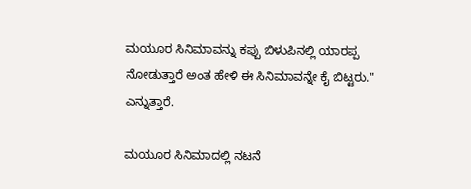ಮಯೂರ ಸಿನಿಮಾವನ್ನು ಕಪ್ಪು ಬಿಳುಪಿನಲ್ಲಿ ಯಾರಪ್ಪ ನೋಡುತ್ತಾರೆ ಅಂತ ಹೇಳಿ ಈ ಸಿನಿಮಾವನ್ನೇ ಕೈ ಬಿಟ್ಟರು." ಎನ್ನುತ್ತಾರೆ.

ಮಯೂರ ಸಿನಿಮಾದಲ್ಲಿ ನಟನೆ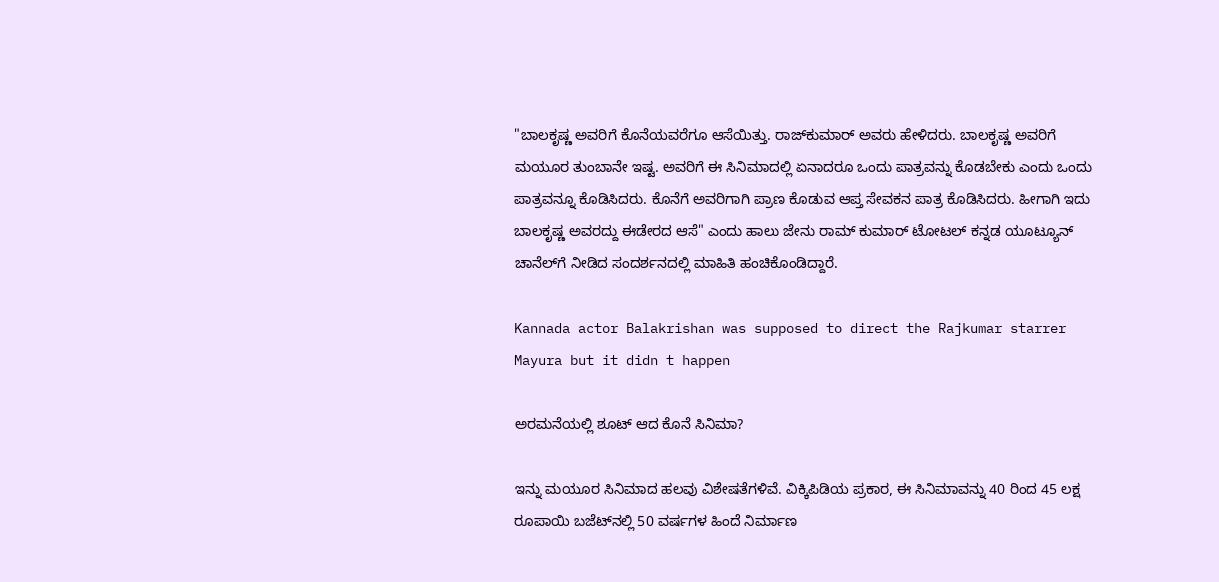"ಬಾಲಕೃಷ್ಣ ಅವರಿಗೆ ಕೊನೆಯವರೆಗೂ ಆಸೆಯಿತ್ತು. ರಾಜ್‌ಕುಮಾರ್ ಅವರು ಹೇಳಿದರು. ಬಾಲಕೃಷ್ಣ ಅವರಿಗೆ ಮಯೂರ ತುಂಬಾನೇ ಇಷ್ಟ. ಅವರಿಗೆ ಈ ಸಿನಿಮಾದಲ್ಲಿ ಏನಾದರೂ ಒಂದು ಪಾತ್ರವನ್ನು ಕೊಡಬೇಕು ಎಂದು ಒಂದು ಪಾತ್ರವನ್ನೂ ಕೊಡಿಸಿದರು. ಕೊನೆಗೆ ಅವರಿಗಾಗಿ ಪ್ರಾಣ ಕೊಡುವ ಆಪ್ತ ಸೇವಕನ ಪಾತ್ರ ಕೊಡಿಸಿದರು. ಹೀಗಾಗಿ ಇದು ಬಾಲಕೃಷ್ಣ ಅವರದ್ದು ಈಡೇರದ ಆಸೆ" ಎಂದು ಹಾಲು ಜೇನು ರಾಮ್‌ ಕುಮಾರ್ ಟೋಟಲ್ ಕನ್ನಡ ಯೂಟ್ಯೂನ್ ಚಾನೆಲ್‌ಗೆ ನೀಡಿದ ಸಂದರ್ಶನದಲ್ಲಿ ಮಾಹಿತಿ ಹಂಚಿಕೊಂಡಿದ್ದಾರೆ.

Kannada actor Balakrishan was supposed to direct the Rajkumar starrer Mayura but it didn t happen

ಅರಮನೆಯಲ್ಲಿ ಶೂಟ್ ಆದ ಕೊನೆ ಸಿನಿಮಾ?

ಇನ್ನು ಮಯೂರ ಸಿನಿಮಾದ ಹಲವು ವಿಶೇಷತೆಗಳಿವೆ. ವಿಕ್ಕಿಪಿಡಿಯ ಪ್ರಕಾರ, ಈ ಸಿನಿಮಾವನ್ನು 40 ರಿಂದ 45 ಲಕ್ಷ ರೂಪಾಯಿ ಬಜೆಟ್‌ನಲ್ಲಿ 50 ವರ್ಷಗಳ ಹಿಂದೆ ನಿರ್ಮಾಣ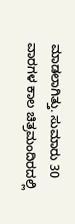ಮಾಡಲಾಗಿತ್ತು. ಸುಮಾರು 30 ವಾರಗಳ ಕಾಲ ಚಿತ್ರಮಂದಿರದಲ್ಲಿ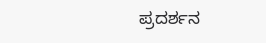ಪ್ರದರ್ಶನ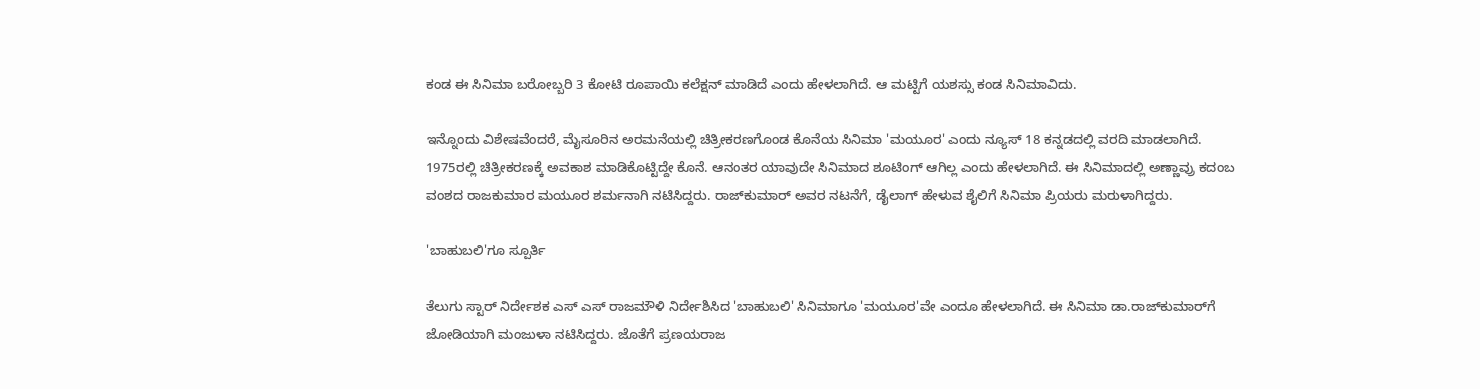ಕಂಡ ಈ ಸಿನಿಮಾ ಬರೋಬ್ಬರಿ 3 ಕೋಟಿ ರೂಪಾಯಿ ಕಲೆಕ್ಷನ್ ಮಾಡಿದೆ ಎಂದು ಹೇಳಲಾಗಿದೆ. ಆ ಮಟ್ಟಿಗೆ ಯಶಸ್ಸು ಕಂಡ ಸಿನಿಮಾವಿದು.

ಇನ್ನೊಂದು ವಿಶೇಷವೆಂದರೆ, ಮೈಸೂರಿನ ಅರಮನೆಯಲ್ಲಿ ಚಿತ್ರೀಕರಣಗೊಂಡ ಕೊನೆಯ ಸಿನಿಮಾ 'ಮಯೂರ' ಎಂದು ನ್ಯೂಸ್ 18 ಕನ್ನಡದಲ್ಲಿ ವರದಿ ಮಾಡಲಾಗಿದೆ. 1975ರಲ್ಲಿ ಚಿತ್ರೀಕರಣಕ್ಕೆ ಅವಕಾಶ ಮಾಡಿಕೊಟ್ಟಿದ್ದೇ ಕೊನೆ. ಆನಂತರ ಯಾವುದೇ ಸಿನಿಮಾದ ಶೂಟಿಂಗ್ ಆಗಿಲ್ಲ ಎಂದು ಹೇಳಲಾಗಿದೆ. ಈ ಸಿನಿಮಾದಲ್ಲಿ ಅಣ್ಣಾವ್ರು ಕದಂಬ ವಂಶದ ರಾಜಕುಮಾರ ಮಯೂರ ಶರ್ಮನಾಗಿ ನಟಿಸಿದ್ದರು. ರಾಜ್‌ಕುಮಾರ್ ಅವರ ನಟನೆಗೆ, ಡೈಲಾಗ್‌ ಹೇಳುವ ಶೈಲಿಗೆ ಸಿನಿಮಾ ಪ್ರಿಯರು ಮರುಳಾಗಿದ್ದರು.

'ಬಾಹುಬಲಿ'ಗೂ ಸ್ಪೂರ್ತಿ

ತೆಲುಗು ಸ್ಟಾರ್ ನಿರ್ದೇಶಕ ಎಸ್‌ ಎಸ್‌ ರಾಜಮೌಳಿ ನಿರ್ದೇಶಿಸಿದ 'ಬಾಹುಬಲಿ' ಸಿನಿಮಾಗೂ 'ಮಯೂರ'ವೇ ಎಂದೂ ಹೇಳಲಾಗಿದೆ. ಈ ಸಿನಿಮಾ ಡಾ.ರಾಜ್‌ಕುಮಾರ್‌ಗೆ ಜೋಡಿಯಾಗಿ ಮಂಜುಳಾ ನಟಿಸಿದ್ದರು. ಜೊತೆಗೆ ಪ್ರಣಯರಾಜ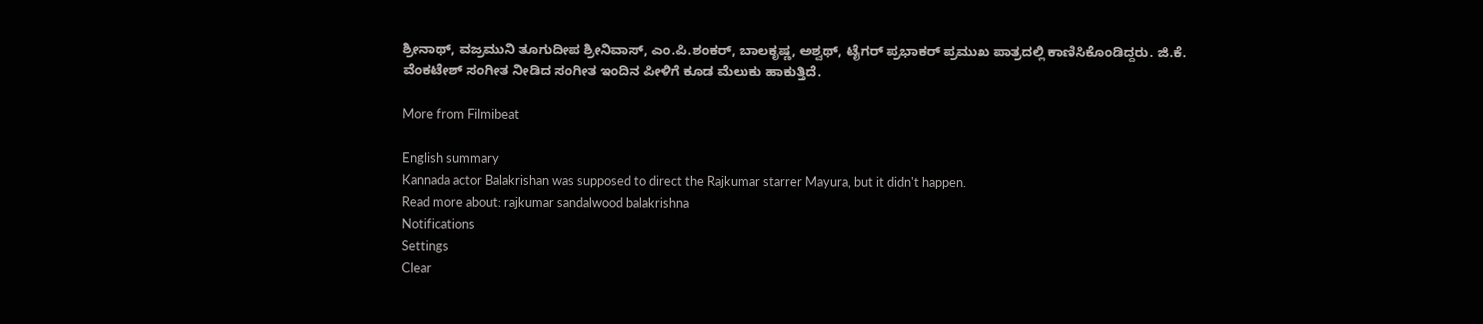ಶ್ರೀನಾಥ್, ವಜ್ರಮುನಿ ತೂಗುದೀಪ ಶ್ರೀನಿವಾಸ್, ಎಂ.ಪಿ.ಶಂಕರ್, ಬಾಲಕೃಷ್ಣ, ಅಶ್ವಥ್, ಟೈಗರ್ ಪ್ರಭಾಕರ್ ಪ್ರಮುಖ ಪಾತ್ರದಲ್ಲಿ ಕಾಣಿಸಿಕೊಂಡಿದ್ದರು. ಜಿ.ಕೆ. ವೆಂಕಟೇಶ್ ಸಂಗೀತ ನೀಡಿದ ಸಂಗೀತ ಇಂದಿನ ಪೀಳಿಗೆ ಕೂಡ ಮೆಲುಕು ಹಾಕುತ್ತಿದೆ.

More from Filmibeat

English summary
Kannada actor Balakrishan was supposed to direct the Rajkumar starrer Mayura, but it didn't happen.
Read more about: rajkumar sandalwood balakrishna
Notifications
Settings
Clear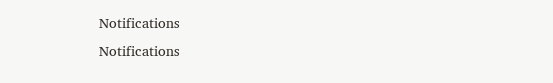Notifications
Notifications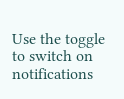Use the toggle to switch on notifications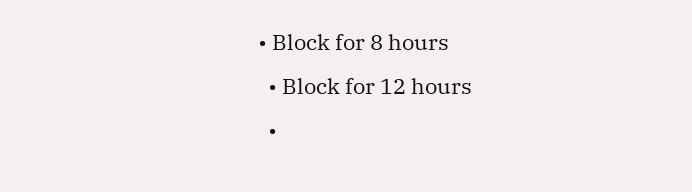• Block for 8 hours
  • Block for 12 hours
  •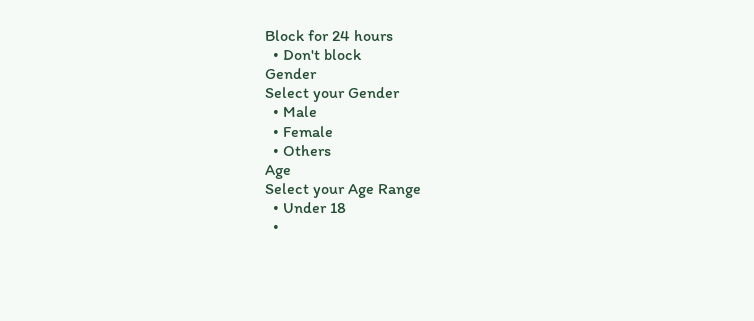Block for 24 hours
  • Don't block
Gender
Select your Gender
  • Male
  • Female
  • Others
Age
Select your Age Range
  • Under 18
  •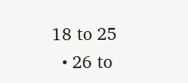18 to 25
  • 26 to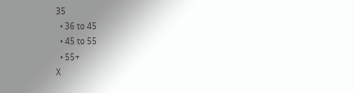35
  • 36 to 45
  • 45 to 55
  • 55+
X